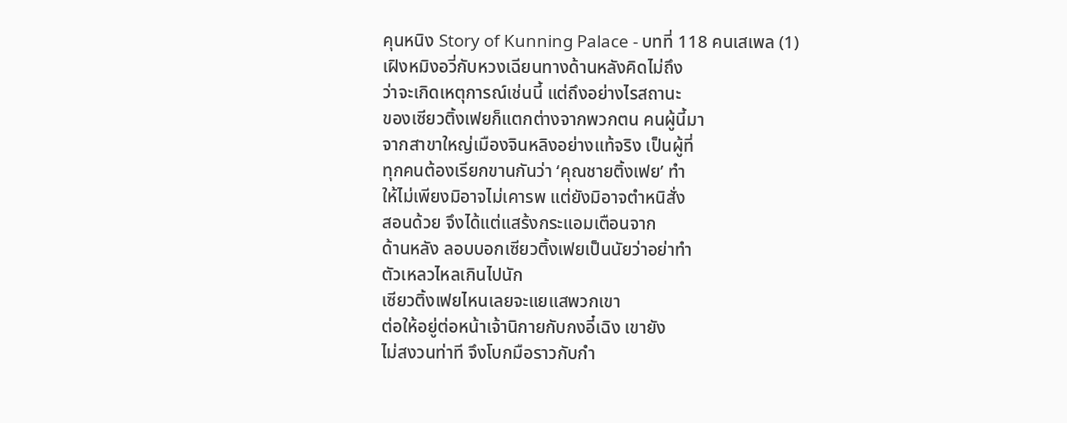คุนหนิง Story of Kunning Palace - บทที่ 118 คนเสเพล (1)
เฝิงหมิงอวี่กับหวงเฉียนทางด้านหลังคิดไม่ถึง
ว่าจะเกิดเหตุการณ์เช่นนี้ แต่ถึงอย่างไรสถานะ
ของเซียวติ้งเฟยก็แตกต่างจากพวกตน คนผู้นี้มา
จากสาขาใหญ่เมืองจินหลิงอย่างแท้จริง เป็นผู้ที่
ทุกคนต้องเรียกขานกันว่า ‘คุณชายติ้งเฟย’ ทำ
ให้ไม่เพียงมิอาจไม่เคารพ แต่ยังมิอาจตำหนิสั่ง
สอนด้วย จึงได้แต่แสร้งกระแอมเตือนจาก
ด้านหลัง ลอบบอกเซียวติ้งเฟยเป็นนัยว่าอย่าทำ
ตัวเหลวไหลเกินไปนัก
เซียวติ้งเฟยไหนเลยจะแยแสพวกเขา
ต่อให้อยู่ต่อหน้าเจ้านิกายกับกงอี๋เฉิง เขายัง
ไม่สงวนท่าที จึงโบกมือราวกับกำ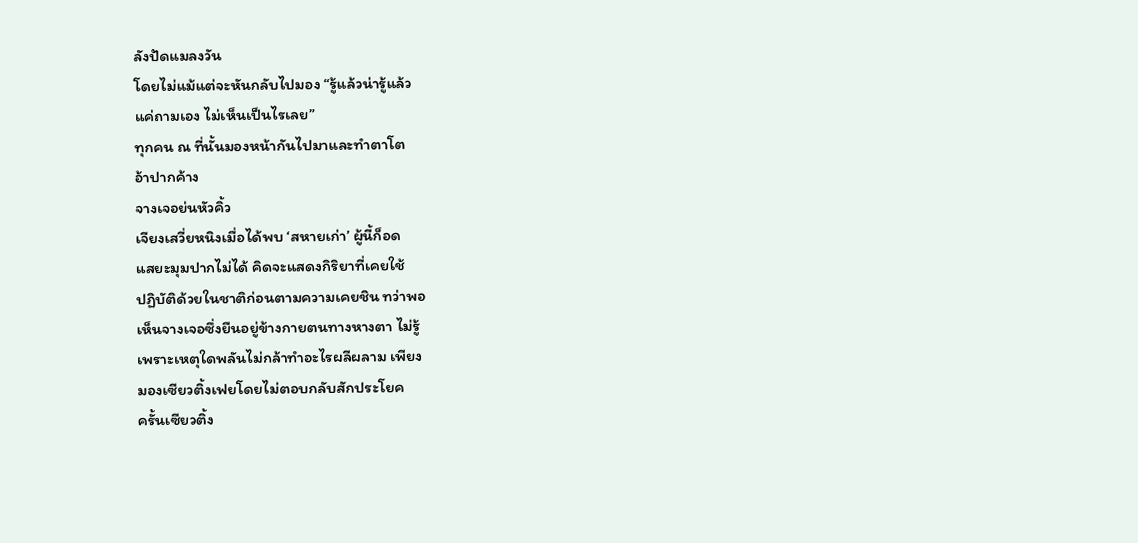ลังปัดแมลงวัน
โดยไม่แม้แต่จะหันกลับไปมอง “รู้แล้วน่ารู้แล้ว
แค่ถามเอง ไม่เห็นเป็นไรเลย”
ทุกคน ณ ที่นั้นมองหน้ากันไปมาและทำตาโต
อ้าปากค้าง
จางเจอย่นหัวคิ้ว
เจียงเสวี่ยหนิงเมื่อได้พบ ‘สหายเก่า’ ผู้นี้ก็อด
แสยะมุมปากไม่ได้ คิดจะแสดงกิริยาที่เคยใช้
ปฏิบัติด้วยในชาติก่อนตามความเคยชิน ทว่าพอ
เห็นจางเจอซึ่งยืนอยู่ข้างกายตนทางหางตา ไม่รู้
เพราะเหตุใดพลันไม่กล้าทำอะไรผลีผลาม เพียง
มองเซียวติ้งเฟยโดยไม่ตอบกลับสักประโยค
ครั้นเซียวติ้ง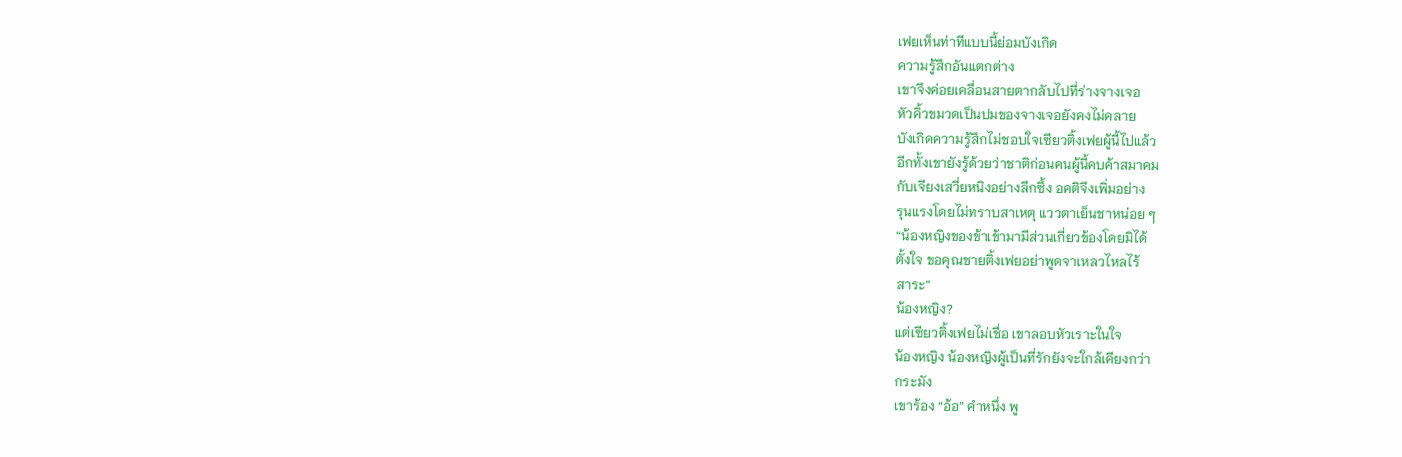เฟยเห็นท่าทีแบบนี้ย่อมบังเกิด
ความรู้สึกอันแตกต่าง
เขาจึงค่อยเคลื่อนสายตากลับไปที่ร่างจางเจอ
หัวคิ้วขมวดเป็นปมของจางเจอยังคงไม่คลาย
บังเกิดความรู้สึกไม่ชอบใจเซียวติ้งเฟยผู้นี้ไปแล้ว
อีกทั้งเขายังรู้ด้วยว่าชาติก่อนคนผู้นี้คบค้าสมาคม
กับเจียงเสวี่ยหนิงอย่างลึกซึ้ง อคติจึงเพิ่มอย่าง
รุนแรงโดยไม่ทราบสาเหตุ แววตาเย็นชาหน่อย ๆ
“น้องหญิงของข้าเข้ามามีส่วนเกี่ยวข้องโดยมิได้
ตั้งใจ ขอคุณชายติ้งเฟยอย่าพูดจาเหลวไหลไร้
สาระ”
น้องหญิง?
แต่เซียวติ้งเฟยไม่เชื่อ เขาลอบหัวเราะในใจ
น้องหญิง น้องหญิงผู้เป็นที่รักยังจะใกล้เคียงกว่า
กระมัง
เขาร้อง “อ้อ” คำหนึ่ง พู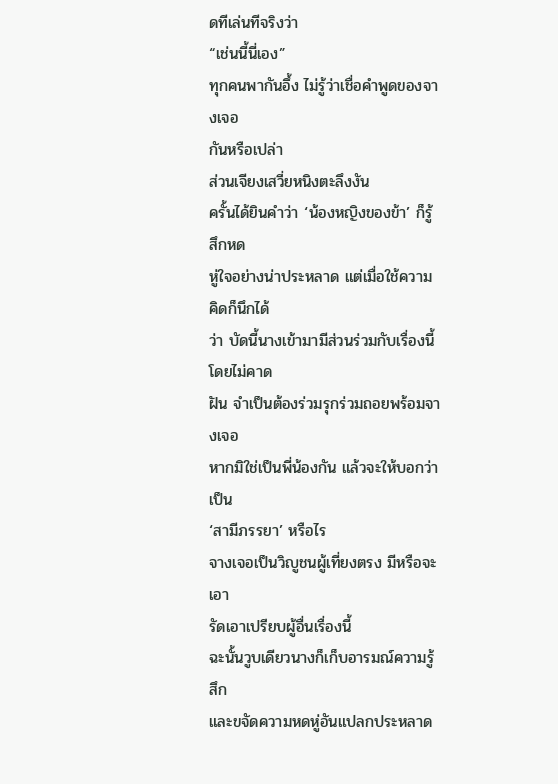ดทีเล่นทีจริงว่า
“เช่นนี้นี่เอง”
ทุกคนพากันอึ้ง ไม่รู้ว่าเชื่อคำพูดของจางเจอ
กันหรือเปล่า
ส่วนเจียงเสวี่ยหนิงตะลึงงัน
ครั้นได้ยินคำว่า ‘น้องหญิงของข้า’ ก็รู้สึกหด
หู่ใจอย่างน่าประหลาด แต่เมื่อใช้ความคิดก็นึกได้
ว่า บัดนี้นางเข้ามามีส่วนร่วมกับเรื่องนี้โดยไม่คาด
ฝัน จำเป็นต้องร่วมรุกร่วมถอยพร้อมจางเจอ
หากมิใช่เป็นพี่น้องกัน แล้วจะให้บอกว่าเป็น
‘สามีภรรยา’ หรือไร
จางเจอเป็นวิญูชนผู้เที่ยงตรง มีหรือจะเอา
รัดเอาเปรียบผู้อื่นเรื่องนี้
ฉะนั้นวูบเดียวนางก็เก็บอารมณ์ความรู้สึก
และขจัดความหดหู่อันแปลกประหลาด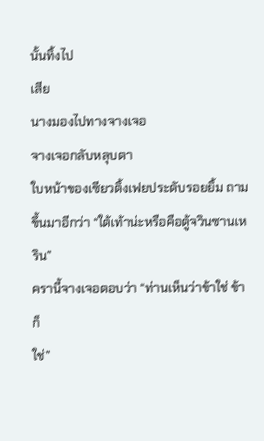นั้นทิ้งไป
เสีย
นางมองไปทางจางเจอ
จางเจอกลับหลุบตา
ใบหน้าของเซียวติ้งเฟยประดับรอยยิ้ม ถาม
ขึ้นมาอีกว่า “ใต้เท้าน่ะหรือคือตู้จวินซานเหริน”
ครานี้จางเจอตอบว่า “ท่านเห็นว่าข้าใช่ ข้าก็
ใช่”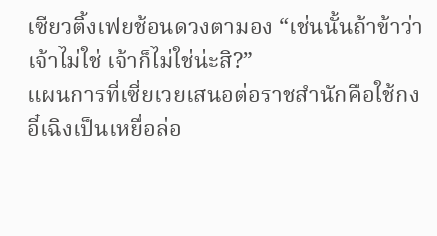เซียวติ้งเฟยช้อนดวงตามอง “เช่นนั้นถ้าข้าว่า
เจ้าไม่ใช่ เจ้าก็ไม่ใช่น่ะสิ?”
แผนการที่เซี่ยเวยเสนอต่อราชสำนักคือใช้กง
อี๋เฉิงเป็นเหยื่อล่อ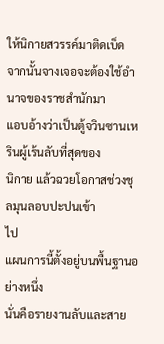ให้นิกายสวรรค์มาติดเบ็ด
จากนั้นจางเจอจะต้องใช้อำนาจของราชสำนักมา
แอบอ้างว่าเป็นตู้จวินซานเหรินผู้เร้นลับที่สุดของ
นิกาย แล้วฉวยโอกาสช่วงชุลมุนลอบปะปนเข้า
ไป
แผนการนี้ตั้งอยู่บนพื้นฐานอย่างหนึ่ง
นั่นคือรายงานลับและสาย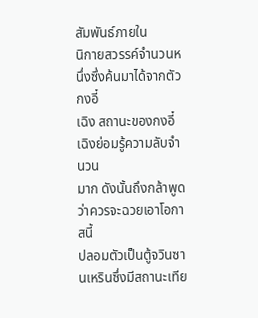สัมพันธ์ภายใน
นิกายสวรรค์จำนวนหนึ่งซึ่งค้นมาได้จากตัวกงอี๋
เฉิง สถานะของกงอี๋เฉิงย่อมรู้ความลับจำนวน
มาก ดังนั้นถึงกล้าพูดว่าควรจะฉวยเอาโอกาสนี้
ปลอมตัวเป็นตู้จวินซานเหรินซึ่งมีสถานะเทีย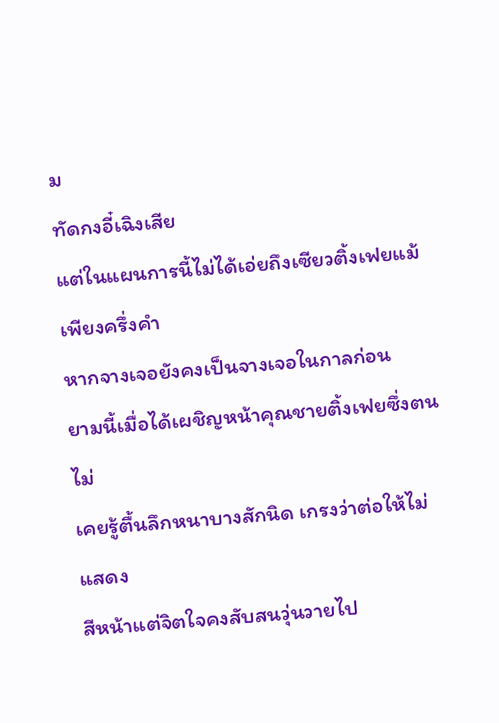ม
ทัดกงอี๋เฉิงเสีย
แต่ในแผนการนี้ไม่ได้เอ่ยถึงเซียวติ้งเฟยแม้
เพียงครึ่งคำ
หากจางเจอยังคงเป็นจางเจอในกาลก่อน
ยามนี้เมื่อได้เผชิญหน้าคุณชายติ้งเฟยซึ่งตนไม่
เคยรู้ตื้นลึกหนาบางสักนิด เกรงว่าต่อให้ไม่แสดง
สีหน้าแต่จิตใจคงสับสนวุ่นวายไป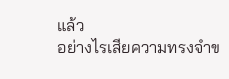แล้ว
อย่างไรเสียความทรงจำข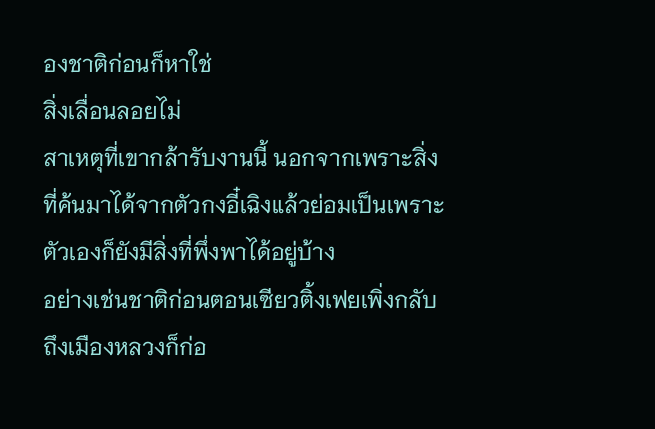องชาติก่อนก็หาใช่
สิ่งเลื่อนลอยไม่
สาเหตุที่เขากล้ารับงานนี้ นอกจากเพราะสิ่ง
ที่ค้นมาได้จากตัวกงอี๋เฉิงแล้วย่อมเป็นเพราะ
ตัวเองก็ยังมีสิ่งที่พึ่งพาได้อยู่บ้าง
อย่างเช่นชาติก่อนตอนเซียวติ้งเฟยเพิ่งกลับ
ถึงเมืองหลวงก็ก่อ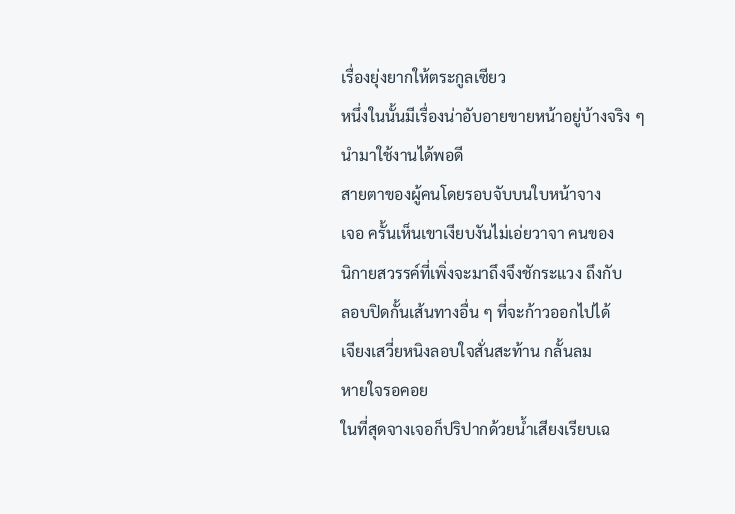เรื่องยุ่งยากให้ตระกูลเซียว
หนึ่งในนั้นมีเรื่องน่าอับอายขายหน้าอยู่บ้างจริง ๆ
นำมาใช้งานได้พอดี
สายตาของผู้คนโดยรอบจับบนใบหน้าจาง
เจอ ครั้นเห็นเขาเงียบงันไม่เอ่ยวาจา คนของ
นิกายสวรรค์ที่เพิ่งจะมาถึงจึงชักระแวง ถึงกับ
ลอบปิดกั้นเส้นทางอื่น ๆ ที่จะก้าวออกไปได้
เจียงเสวี่ยหนิงลอบใจสั่นสะท้าน กลั้นลม
หายใจรอคอย
ในที่สุดจางเจอก็ปริปากด้วยน้ำเสียงเรียบเฉ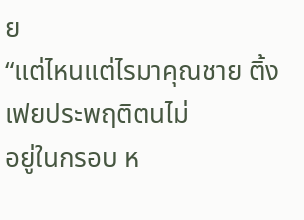ย
“แต่ไหนแต่ไรมาคุณชาย ติ้งเฟยประพฤติตนไม่
อยู่ในกรอบ ห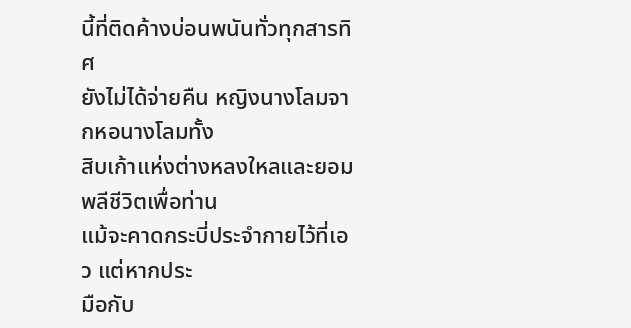นี้ที่ติดค้างบ่อนพนันทั่วทุกสารทิศ
ยังไม่ได้จ่ายคืน หญิงนางโลมจากหอนางโลมทั้ง
สิบเก้าแห่งต่างหลงใหลและยอมพลีชีวิตเพื่อท่าน
แม้จะคาดกระบี่ประจำกายไว้ที่เอว แต่หากประ
มือกับ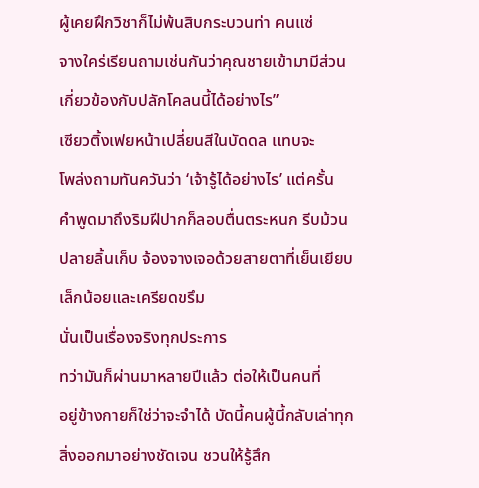ผู้เคยฝึกวิชาก็ไม่พ้นสิบกระบวนท่า คนแซ่
จางใคร่เรียนถามเช่นกันว่าคุณชายเข้ามามีส่วน
เกี่ยวข้องกับปลักโคลนนี้ได้อย่างไร”
เซียวติ้งเฟยหน้าเปลี่ยนสีในบัดดล แทบจะ
โพล่งถามทันควันว่า ‘เจ้ารู้ได้อย่างไร’ แต่ครั้น
คำพูดมาถึงริมฝีปากก็ลอบตื่นตระหนก รีบม้วน
ปลายลิ้นเก็บ จ้องจางเจอด้วยสายตาที่เย็นเยียบ
เล็กน้อยและเครียดขรึม
นั่นเป็นเรื่องจริงทุกประการ
ทว่ามันก็ผ่านมาหลายปีแล้ว ต่อให้เป็นคนที่
อยู่ข้างกายก็ใช่ว่าจะจำได้ บัดนี้คนผู้นี้กลับเล่าทุก
สิ่งออกมาอย่างชัดเจน ชวนให้รู้สึก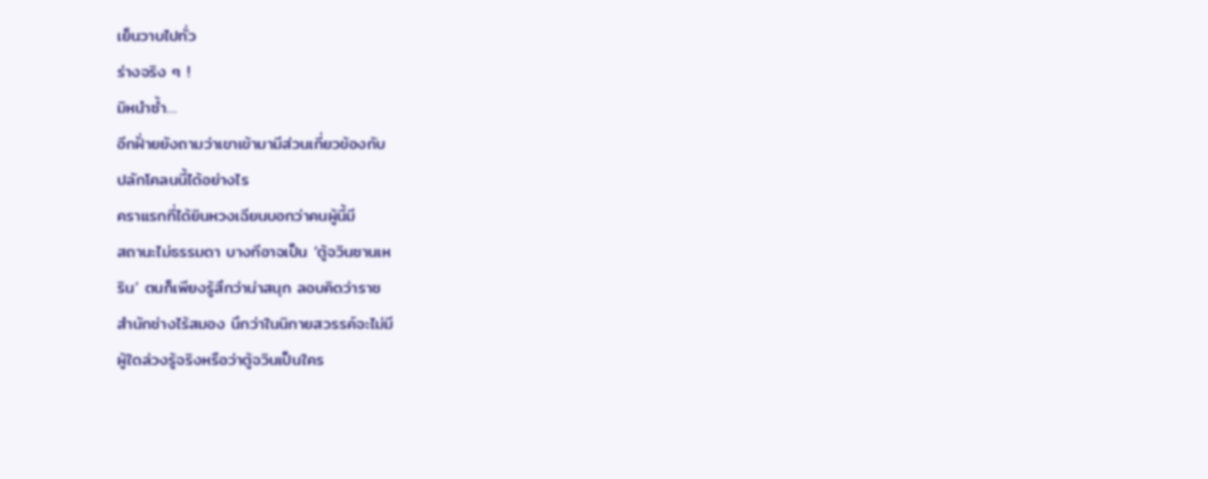เย็นวาบไปทั่ว
ร่างจริง ๆ !
มิหนำซ้ำ…
อีกฝั่ายยังถามว่าเขาเข้ามามีส่วนเกี่ยวข้องกับ
ปลักโคลนนี้ได้อย่างไร
คราแรกที่ได้ยินหวงเฉียนบอกว่าคนผู้นี้มี
สถานะไม่ธรรมดา บางทีอาจเป็น ‘ตู้จวินซานเห
ริน’ ตนก็เพียงรู้สึกว่าน่าสนุก ลอบคิดว่าราช
สำนักช่างไร้สมอง นึกว่าในนิกายสวรรค์จะไม่มี
ผู้ใดล่วงรู้จริงหรือว่าตู้จวินเป็นใคร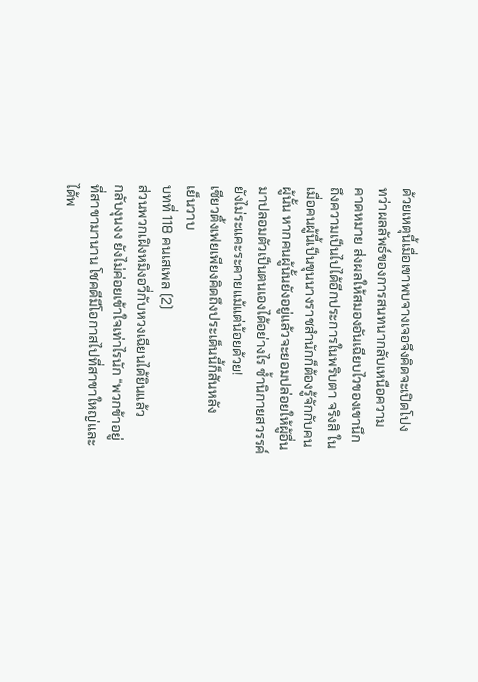ด้วยเหตุนี้เมื่อเขาพบจางเจอจึงคิดจะเปิดโปง
ทว่าผลลัพธ์ของการสนทนากลับเหนือความ
คาดหมาย ส่งผลให้สมองอันเฉียบไวของเขานึก
ถึงความเป็นไปได้อีกประการในพริบตา จริงสิ ใน
เมื่อคนผู้นี้เป็นขุนนางราชสำนักก็ต้องรู้จักกับคน
ผู้นั้น หากคนผู้นั้นยังอยู่แล้วจะยอมปล่อยให้ผู้อื่น
มาปลอมตัวเป็นตนเองได้อย่างไร ซ้ำนิกายสวรรค์
ยังไม่ระแคะระคายแม้แต่น้อยด้วย!
เซียวติ้งเฟยเพียงคิดถึงประเด็นนี้ก็สันหลัง
เย็นวาบ
บทที่ 118 คนเสเพล (2)
ส่วนพวกเฝิงหมิงอวี่กับหวงเฉียนได้ยินแล้ว
กลับงุนงง ยังไม่ค่อยเข้าใจเท่าไรนัก “พวกข้าอยู่
ที่สาขามานาน โชคดีมีโอกาสไปที่สาขาใหญ่และ
ได้พ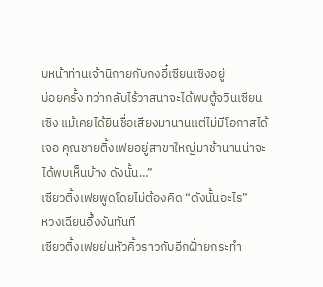บหน้าท่านเจ้านิกายกับกงอี๋เซียนเซิงอยู่
บ่อยครั้ง ทว่ากลับไร้วาสนาจะได้พบตู้จวินเซียน
เซิง แม้เคยได้ยินชื่อเสียงมานานแต่ไม่มีโอกาสได้
เจอ คุณชายติ้งเฟยอยู่สาขาใหญ่มาช้านานน่าจะ
ได้พบเห็นบ้าง ดังนั้น…”
เซียวติ้งเฟยพูดโดยไม่ต้องคิด “ดังนั้นอะไร”
หวงเฉียนอึ้งงันทันที
เซียวติ้งเฟยย่นหัวคิ้วราวกับอีกฝั่ายกระทำ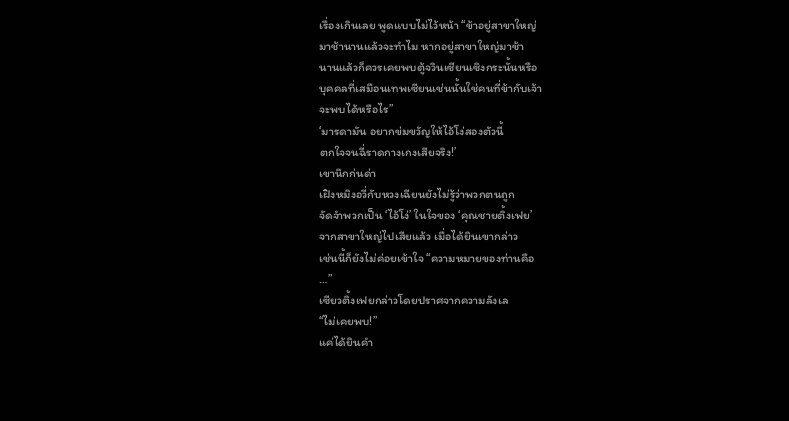เรื่องเกินเลย พูดแบบไม่ไว้หน้า “ข้าอยู่สาขาใหญ่
มาช้านานแล้วจะทำไม หากอยู่สาขาใหญ่มาช้า
นานแล้วก็ควรเคยพบตู้จวินเซียนเซิงกระนั้นหรือ
บุคคลที่เสมือนเทพเซียนเช่นนั้นใช่คนที่ข้ากับเจ้า
จะพบได้หรือไร”
‘มารดามัน อยากข่มขวัญให้ไอ้โง่สองตัวนี้
ตกใจจนฉี่ราดกางเกงเสียจริง!’
เขานึกก่นด่า
เฝิงหมิงอวี่กับหวงเฉียนยังไม่รู้ว่าพวกตนถูก
จัดจำพวกเป็น ‘ไอ้โง่’ ในใจของ ‘คุณชายติ้งเฟย’
จากสาขาใหญ่ไปเสียแล้ว เมื่อได้ยินเขากล่าว
เช่นนี้ก็ยังไม่ค่อยเข้าใจ “ความหมายของท่านคือ
…”
เซียวติ้งเฟยกล่าวโดยปราศจากความลังเล
“ไม่เคยพบ!”
แค่ได้ยินคำ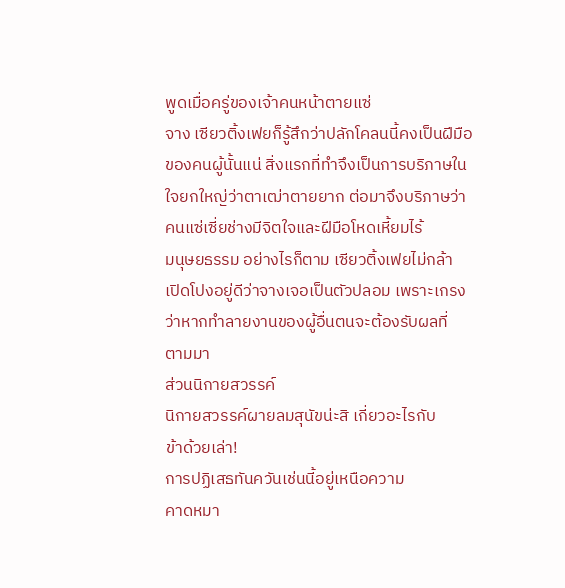พูดเมื่อครู่ของเจ้าคนหน้าตายแซ่
จาง เซียวติ้งเฟยก็รู้สึกว่าปลักโคลนนี้คงเป็นฝีมือ
ของคนผู้นั้นแน่ สิ่งแรกที่ทำจึงเป็นการบริภาษใน
ใจยกใหญ่ว่าตาเฒ่าตายยาก ต่อมาจึงบริภาษว่า
คนแซ่เซี่ยช่างมีจิตใจและฝีมือโหดเหี้ยมไร้
มนุษยธรรม อย่างไรก็ตาม เซียวติ้งเฟยไม่กล้า
เปิดโปงอยู่ดีว่าจางเจอเป็นตัวปลอม เพราะเกรง
ว่าหากทำลายงานของผู้อื่นตนจะต้องรับผลที่
ตามมา
ส่วนนิกายสวรรค์
นิกายสวรรค์ผายลมสุนัขน่ะสิ เกี่ยวอะไรกับ
ข้าด้วยเล่า!
การปฏิเสธทันควันเช่นนี้อยู่เหนือความ
คาดหมา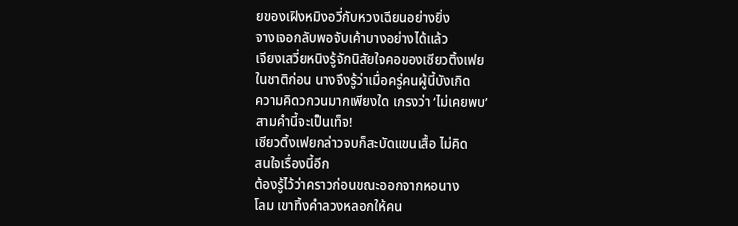ยของเฝิงหมิงอวี่กับหวงเฉียนอย่างยิ่ง
จางเจอกลับพอจับเค้าบางอย่างได้แล้ว
เจียงเสวี่ยหนิงรู้จักนิสัยใจคอของเซียวติ้งเฟย
ในชาติก่อน นางจึงรู้ว่าเมื่อครู่คนผู้นี้บังเกิด
ความคิดวกวนมากเพียงใด เกรงว่า ‘ไม่เคยพบ’
สามคำนี้จะเป็นเท็จ!
เซียวติ้งเฟยกล่าวจบก็สะบัดแขนเสื้อ ไม่คิด
สนใจเรื่องนี้อีก
ต้องรู้ไว้ว่าคราวก่อนขณะออกจากหอนาง
โลม เขาทิ้งคำลวงหลอกให้คน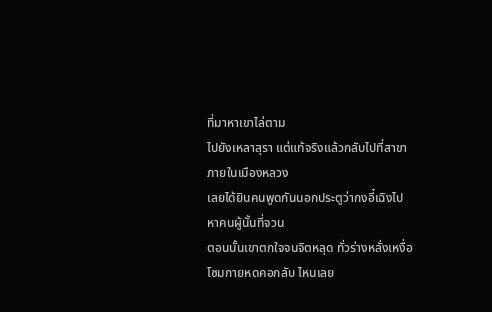ที่มาหาเขาไล่ตาม
ไปยังเหลาสุรา แต่แท้จริงแล้วกลับไปที่สาขา
ภายในเมืองหลวง
เลยได้ยินคนพูดกันนอกประตูว่ากงอี๋เฉิงไป
หาคนผู้นั้นที่จวน
ตอนนั้นเขาตกใจจนจิตหลุด ทั่วร่างหลั่งเหงื่อ
โซมกายหดคอกลับ ไหนเลย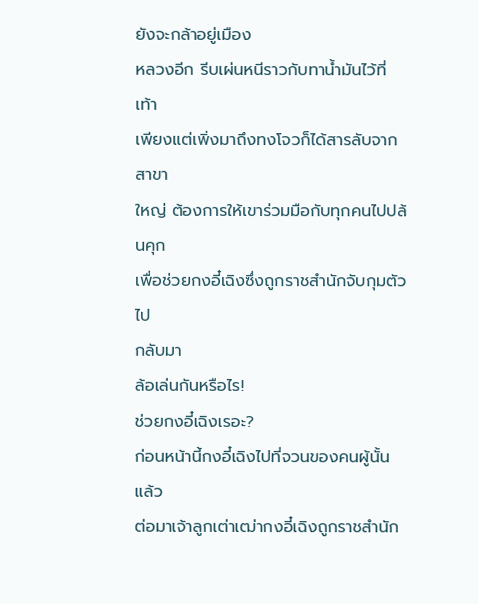ยังจะกล้าอยู่เมือง
หลวงอีก รีบเผ่นหนีราวกับทาน้ำมันไว้ที่เท้า
เพียงแต่เพิ่งมาถึงทงโจวก็ได้สารลับจากสาขา
ใหญ่ ต้องการให้เขาร่วมมือกับทุกคนไปปล้นคุก
เพื่อช่วยกงอี๋เฉิงซึ่งถูกราชสำนักจับกุมตัวไป
กลับมา
ล้อเล่นกันหรือไร!
ช่วยกงอี๋เฉิงเรอะ?
ก่อนหน้านี้กงอี๋เฉิงไปที่จวนของคนผู้นั้น แล้ว
ต่อมาเจ้าลูกเต่าเฒ่ากงอี๋เฉิงถูกราชสำนัก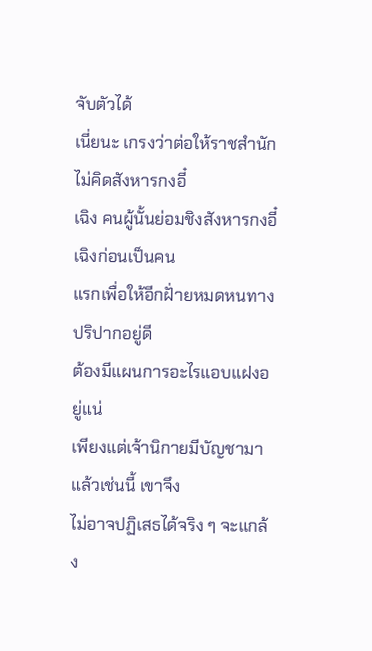จับตัวได้
เนี่ยนะ เกรงว่าต่อให้ราชสำนักไม่คิดสังหารกงอี๋
เฉิง คนผู้นั้นย่อมชิงสังหารกงอี๋เฉิงก่อนเป็นคน
แรกเพื่อให้อีกฝั่ายหมดหนทางปริปากอยู่ดี
ต้องมีแผนการอะไรแอบแฝงอยู่แน่
เพียงแต่เจ้านิกายมีบัญชามาแล้วเช่นนี้ เขาจึง
ไม่อาจปฏิเสธได้จริง ๆ จะแกล้ง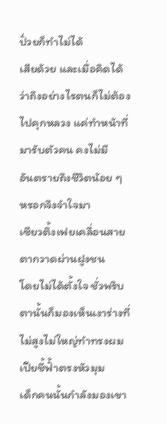ปั่วยก็ทำไม่ได้
เสียด้วย และเมื่อคิดได้ว่าถึงอย่างไรตนก็ไม่ต้อง
ไปคุกหลวง แค่ทำหน้าที่มารับตัวคน คงไม่มี
อันตรายถึงชีวิตน้อย ๆ หรอกจึงจำใจมา
เซียวติ้งเฟยเคลื่อนสายตากวาดผ่านฝูงชน
โดยไม่ได้ตั้งใจ ชั่วพริบตานั้นก็มองเห็นเงาร่างที่
ไม่สูงไม่ใหญ่ทำทรงผมเปียชี้ฟั้าตรงหัวมุม
เด็กคนนั้นกำลังมองเขา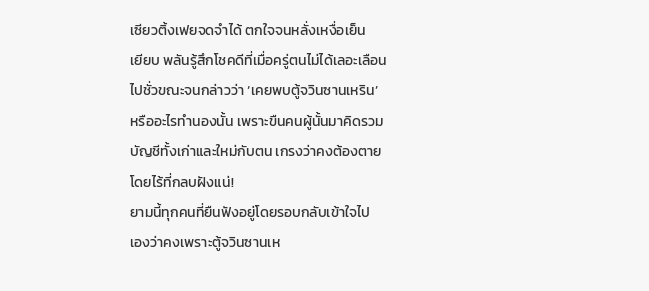เซียวติ้งเฟยจดจำได้ ตกใจจนหลั่งเหงื่อเย็น
เยียบ พลันรู้สึกโชคดีที่เมื่อครู่ตนไม่ได้เลอะเลือน
ไปชั่วขณะจนกล่าวว่า ‘เคยพบตู้จวินซานเหริน’
หรืออะไรทำนองนั้น เพราะขืนคนผู้นั้นมาคิดรวม
บัญชีทั้งเก่าและใหม่กับตน เกรงว่าคงต้องตาย
โดยไร้ที่กลบฝังแน่!
ยามนี้ทุกคนที่ยืนฟังอยู่โดยรอบกลับเข้าใจไป
เองว่าคงเพราะตู้จวินซานเห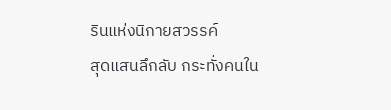รินแห่งนิกายสวรรค์
สุดแสนลึกลับ กระทั่งคนใน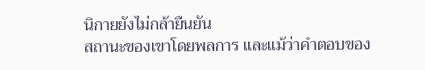นิกายยังไม่กล้ายืนยัน
สถานะของเขาโดยพลการ และแม้ว่าคำตอบของ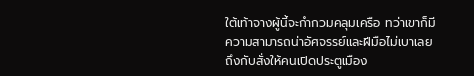ใต้เท้าจางผู้นี้จะกำกวมคลุมเครือ ทว่าเขาก็มี
ความสามารถน่าอัศจรรย์และฝีมือไม่เบาเลย
ถึงกับสั่งให้คนเปิดประตูเมือง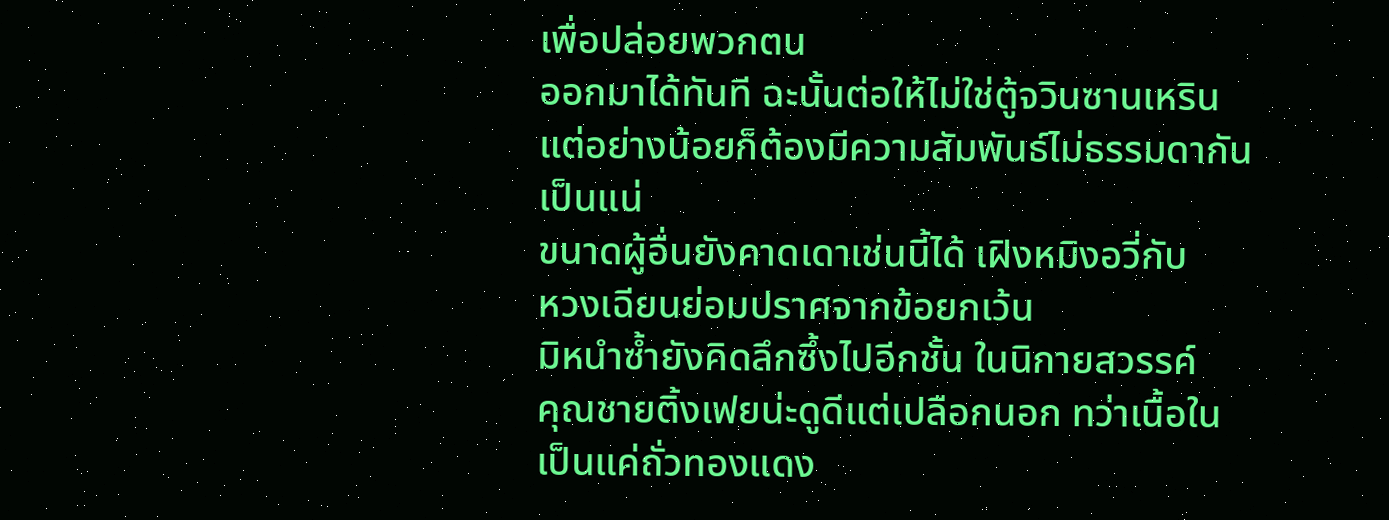เพื่อปล่อยพวกตน
ออกมาได้ทันที ฉะนั้นต่อให้ไม่ใช่ตู้จวินซานเหริน
แต่อย่างน้อยก็ต้องมีความสัมพันธ์ไม่ธรรมดากัน
เป็นแน่
ขนาดผู้อื่นยังคาดเดาเช่นนี้ได้ เฝิงหมิงอวี่กับ
หวงเฉียนย่อมปราศจากข้อยกเว้น
มิหนำซ้ำยังคิดลึกซึ้งไปอีกชั้น ในนิกายสวรรค์
คุณชายติ้งเฟยน่ะดูดีแต่เปลือกนอก ทว่าเนื้อใน
เป็นแค่ถั่วทองแดง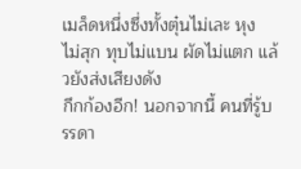เมล็ดหนึ่งซึ่งทั้งตุ๋นไม่เละ หุง
ไม่สุก ทุบไม่แบน ผัดไม่แตก แล้วยังส่งเสียงดัง
กึกก้องอีก! นอกจากนี้ คนที่รู้บรรดา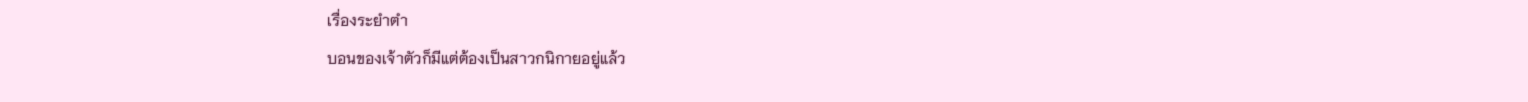เรื่องระยำตำ
บอนของเจ้าตัวก็มีแต่ต้องเป็นสาวกนิกายอยู่แล้ว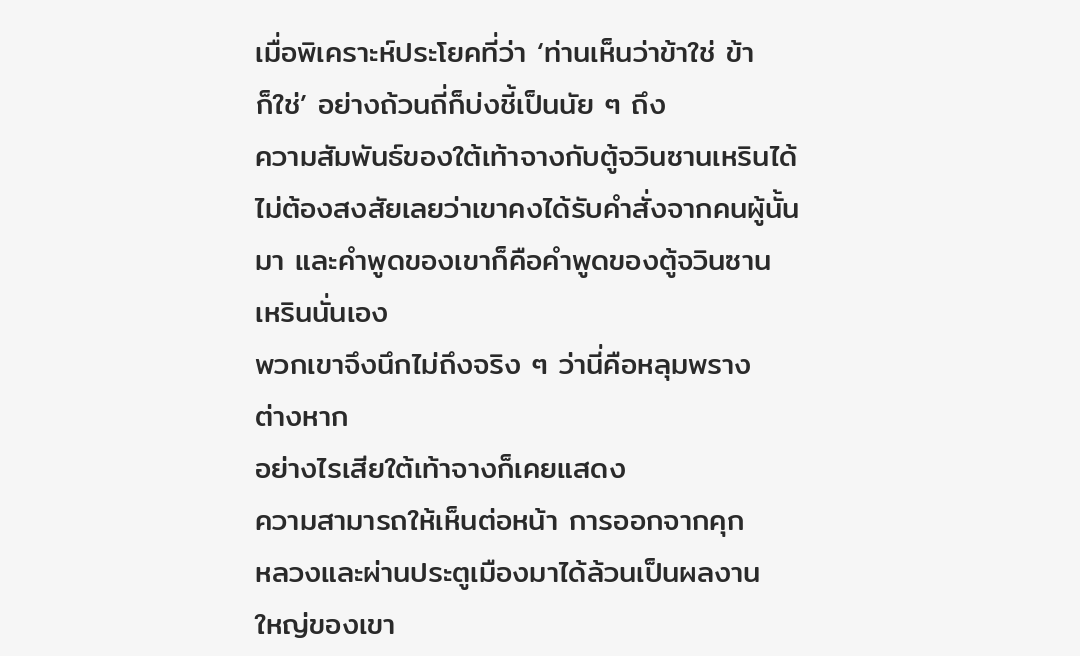เมื่อพิเคราะห์ประโยคที่ว่า ‘ท่านเห็นว่าข้าใช่ ข้า
ก็ใช่’ อย่างถ้วนถี่ก็บ่งชี้เป็นนัย ๆ ถึง
ความสัมพันธ์ของใต้เท้าจางกับตู้จวินซานเหรินได้
ไม่ต้องสงสัยเลยว่าเขาคงได้รับคำสั่งจากคนผู้นั้น
มา และคำพูดของเขาก็คือคำพูดของตู้จวินซาน
เหรินนั่นเอง
พวกเขาจึงนึกไม่ถึงจริง ๆ ว่านี่คือหลุมพราง
ต่างหาก
อย่างไรเสียใต้เท้าจางก็เคยแสดง
ความสามารถให้เห็นต่อหน้า การออกจากคุก
หลวงและผ่านประตูเมืองมาได้ล้วนเป็นผลงาน
ใหญ่ของเขา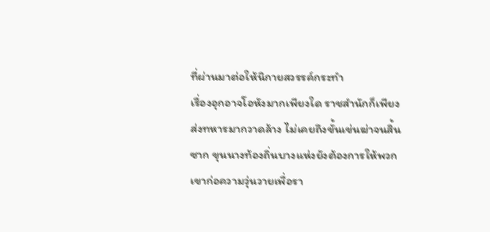ที่ผ่านมาต่อให้นิกายสวรรค์กระทำ
เรื่องอุกอาจโอหังมากเพียงใด ราชสำนักก็เพียง
ส่งทหารมากวาดล้าง ไม่เคยถึงขั้นเข่นฆ่าจนสิ้น
ซาก ขุนนางท้องถิ่นบางแห่งยังต้องการให้พวก
เขาก่อความวุ่นวายเพื่อรา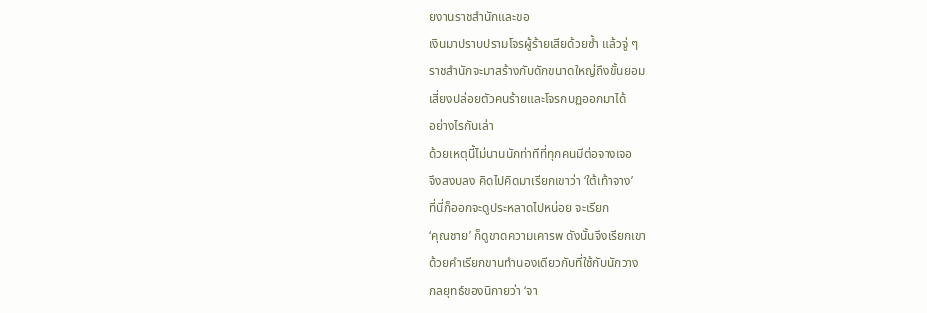ยงานราชสำนักและขอ
เงินมาปราบปรามโจรผู้ร้ายเสียด้วยซ้ำ แล้วจู่ ๆ
ราชสำนักจะมาสร้างกับดักขนาดใหญ่ถึงขั้นยอม
เสี่ยงปล่อยตัวคนร้ายและโจรกบฏออกมาได้
อย่างไรกันเล่า
ด้วยเหตุนี้ไม่นานนักท่าทีที่ทุกคนมีต่อจางเจอ
จึงสงบลง คิดไปคิดมาเรียกเขาว่า ‘ใต้เท้าจาง’
ที่นี่ก็ออกจะดูประหลาดไปหน่อย จะเรียก
‘คุณชาย’ ก็ดูขาดความเคารพ ดังนั้นจึงเรียกเขา
ด้วยคำเรียกขานทำนองเดียวกับที่ใช้กับนักวาง
กลยุทธ์ของนิกายว่า ‘จา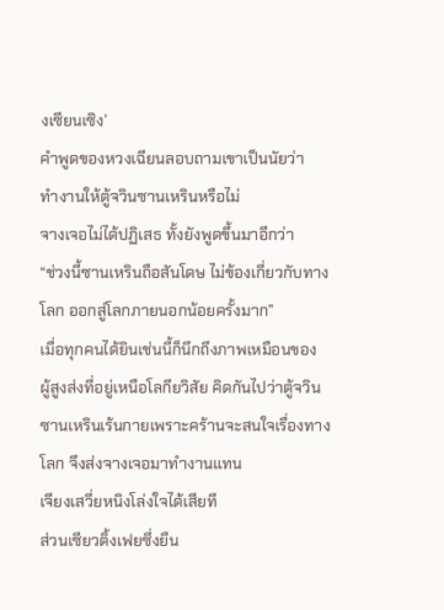งเซียนเซิง’
คำพูดของหวงเฉียนลอบถามเขาเป็นนัยว่า
ทำงานให้ตู้จวินซานเหรินหรือไม่
จางเจอไม่ได้ปฏิเสธ ทั้งยังพูดขึ้นมาอีกว่า
“ช่วงนี้ซานเหรินถือสันโดษ ไม่ข้องเกี่ยวกับทาง
โลก ออกสู่โลกภายนอกน้อยครั้งมาก”
เมื่อทุกคนได้ยินเช่นนี้ก็นึกถึงภาพเหมือนของ
ผู้สูงส่งที่อยู่เหนือโลกียวิสัย คิดกันไปว่าตู้จวิน
ซานเหรินเร้นกายเพราะคร้านจะสนใจเรื่องทาง
โลก จึงส่งจางเจอมาทำงานแทน
เจียงเสวี่ยหนิงโล่งใจได้เสียที
ส่วนเซียวติ้งเฟยซึ่งยืน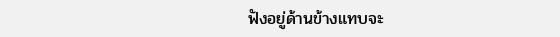ฟังอยู่ด้านข้างแทบจะ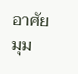อาศัยมุม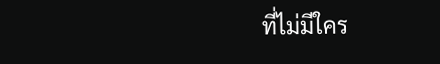ที่ไม่มีใคร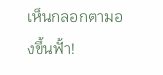เห็นกลอกตามองขึ้นฟั้า!